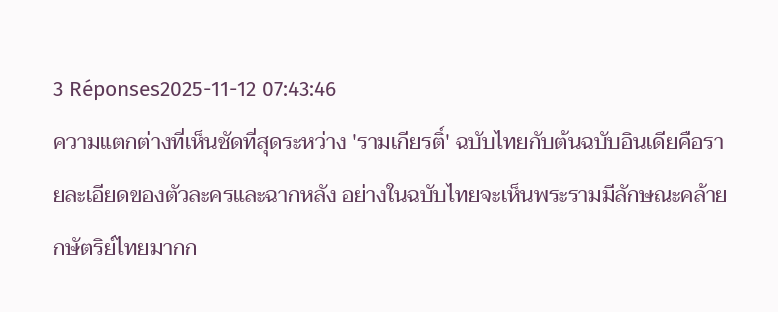3 Réponses2025-11-12 07:43:46
ความแตกต่างที่เห็นชัดที่สุดระหว่าง 'รามเกียรติ์' ฉบับไทยกับต้นฉบับอินเดียคือรายละเอียดของตัวละครและฉากหลัง อย่างในฉบับไทยจะเห็นพระรามมีลักษณะคล้ายกษัตริย์ไทยมากก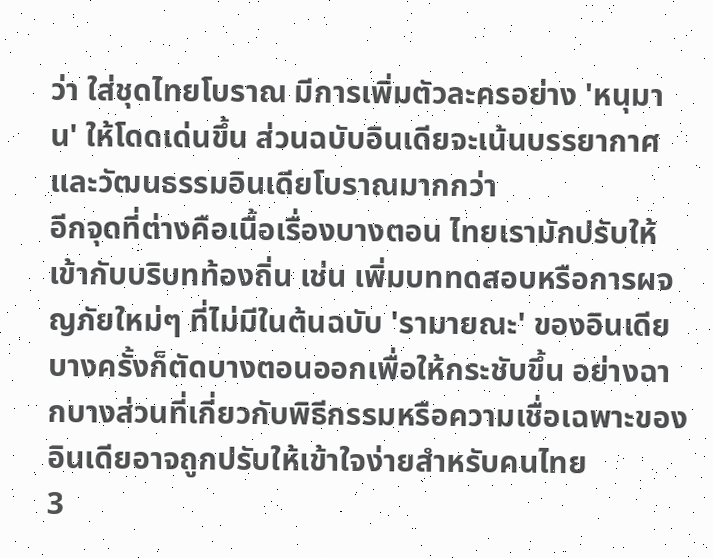ว่า ใส่ชุดไทยโบราณ มีการเพิ่มตัวละครอย่าง 'หนุมาน' ให้โดดเด่นขึ้น ส่วนฉบับอินเดียจะเน้นบรรยากาศและวัฒนธรรมอินเดียโบราณมากกว่า
อีกจุดที่ต่างคือเนื้อเรื่องบางตอน ไทยเรามักปรับให้เข้ากับบริบทท้องถิ่น เช่น เพิ่มบททดสอบหรือการผจญภัยใหม่ๆ ที่ไม่มีในต้นฉบับ 'รามายณะ' ของอินเดีย บางครั้งก็ตัดบางตอนออกเพื่อให้กระชับขึ้น อย่างฉากบางส่วนที่เกี่ยวกับพิธีกรรมหรือความเชื่อเฉพาะของอินเดียอาจถูกปรับให้เข้าใจง่ายสำหรับคนไทย
3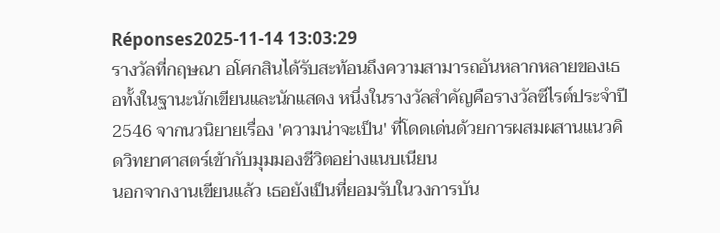Réponses2025-11-14 13:03:29
รางวัลที่กฤษณา อโศกสินได้รับสะท้อนถึงความสามารถอันหลากหลายของเธอทั้งในฐานะนักเขียนและนักแสดง หนึ่งในรางวัลสำคัญคือรางวัลซีไรต์ประจำปี 2546 จากนวนิยายเรื่อง 'ความน่าจะเป็น' ที่โดดเด่นด้วยการผสมผสานแนวคิดวิทยาศาสตร์เข้ากับมุมมองชีวิตอย่างแนบเนียน
นอกจากงานเขียนแล้ว เธอยังเป็นที่ยอมรับในวงการบัน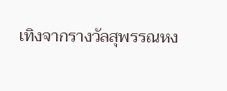เทิงจากรางวัลสุพรรณหง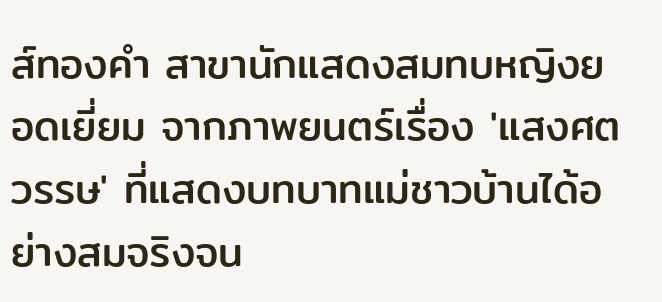ส์ทองคำ สาขานักแสดงสมทบหญิงยอดเยี่ยม จากภาพยนตร์เรื่อง 'แสงศตวรรษ' ที่แสดงบทบาทแม่ชาวบ้านได้อย่างสมจริงจน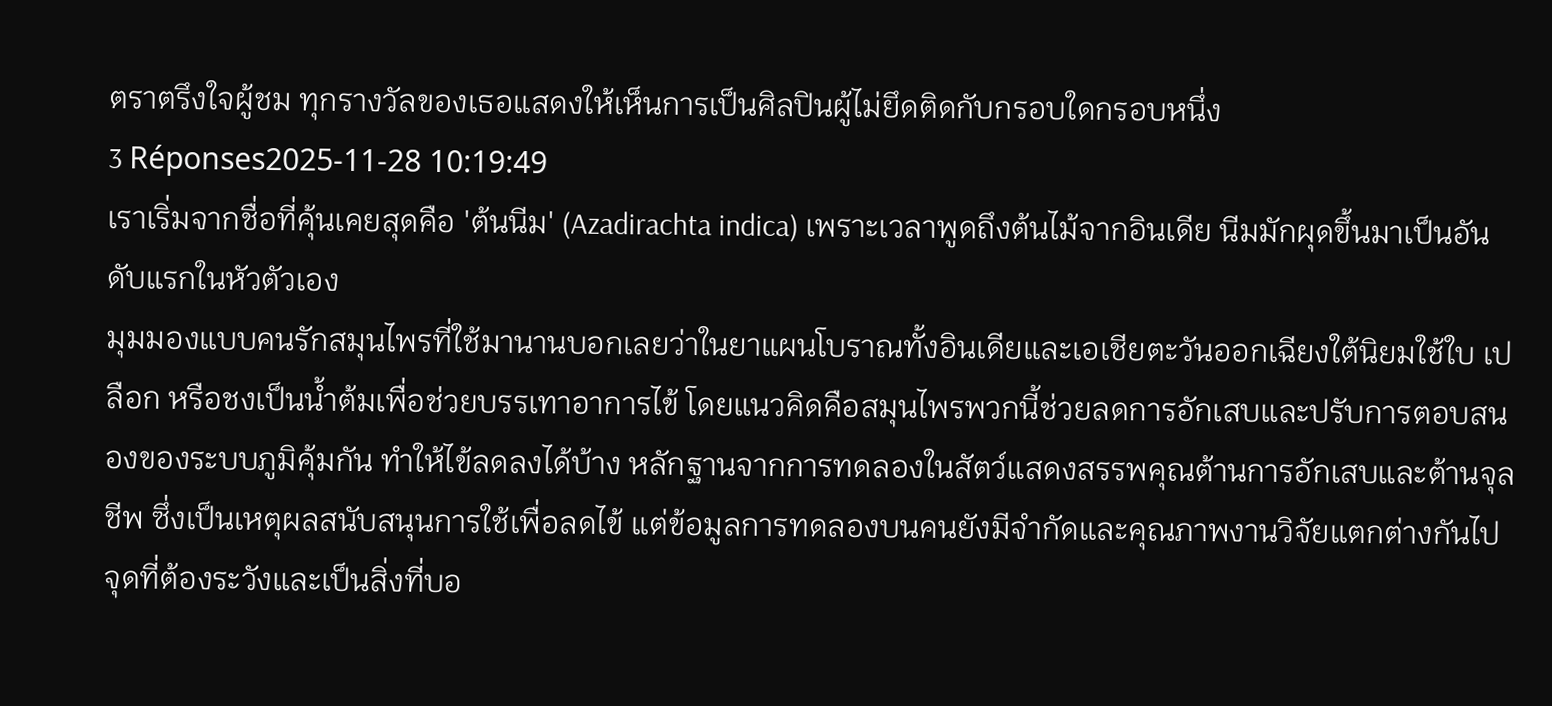ตราตรึงใจผู้ชม ทุกรางวัลของเธอแสดงให้เห็นการเป็นศิลปินผู้ไม่ยึดติดกับกรอบใดกรอบหนึ่ง
3 Réponses2025-11-28 10:19:49
เราเริ่มจากชื่อที่คุ้นเคยสุดคือ 'ต้นนีม' (Azadirachta indica) เพราะเวลาพูดถึงต้นไม้จากอินเดีย นีมมักผุดขึ้นมาเป็นอันดับแรกในหัวตัวเอง
มุมมองแบบคนรักสมุนไพรที่ใช้มานานบอกเลยว่าในยาแผนโบราณทั้งอินเดียและเอเชียตะวันออกเฉียงใต้นิยมใช้ใบ เปลือก หรือชงเป็นน้ำต้มเพื่อช่วยบรรเทาอาการไข้ โดยแนวคิดคือสมุนไพรพวกนี้ช่วยลดการอักเสบและปรับการตอบสนองของระบบภูมิคุ้มกัน ทำให้ไข้ลดลงได้บ้าง หลักฐานจากการทดลองในสัตว์แสดงสรรพคุณต้านการอักเสบและต้านจุลชีพ ซึ่งเป็นเหตุผลสนับสนุนการใช้เพื่อลดไข้ แต่ข้อมูลการทดลองบนคนยังมีจำกัดและคุณภาพงานวิจัยแตกต่างกันไป
จุดที่ต้องระวังและเป็นสิ่งที่บอ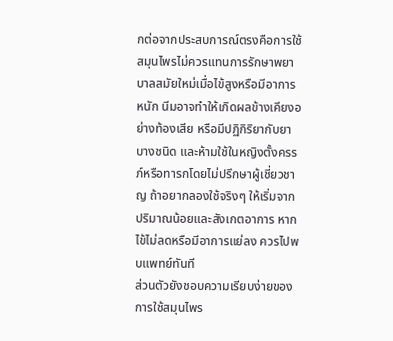กต่อจากประสบการณ์ตรงคือการใช้สมุนไพรไม่ควรแทนการรักษาพยาบาลสมัยใหม่เมื่อไข้สูงหรือมีอาการหนัก นีมอาจทำให้เกิดผลข้างเคียงอย่างท้องเสีย หรือมีปฏิกิริยากับยาบางชนิด และห้ามใช้ในหญิงตั้งครรภ์หรือทารกโดยไม่ปรึกษาผู้เชี่ยวชาญ ถ้าอยากลองใช้จริงๆ ให้เริ่มจากปริมาณน้อยและสังเกตอาการ หากไข้ไม่ลดหรือมีอาการแย่ลง ควรไปพบแพทย์ทันที
ส่วนตัวยังชอบความเรียบง่ายของการใช้สมุนไพร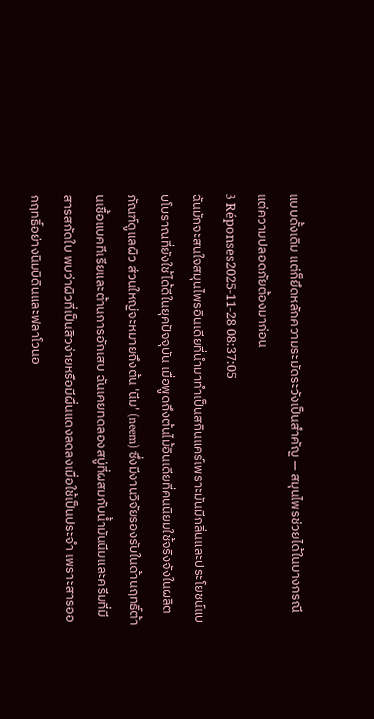แบบดั้งเดิม แต่ก็ยึดหลักความระมัดระวังเป็นสำคัญ — สมุนไพรช่วยได้ในบางกรณี แต่ความปลอดภัยต้องมาก่อน
3 Réponses2025-11-28 08:37:05
ฉันมักจะสนใจสมุนไพรอินเดียที่นำมาทำเป็นสกินแคร์เพราะมันมีกลิ่นและประโยชน์แบบโบราณที่ยังใช้ได้ดีในยุคปัจจุบัน เมื่อพูดถึงต้นไม้อินเดียที่คนนิยมใช้จริงจังในผลิตภัณฑ์ดูแลผิว ส่วนใหญ่จะหมายถึงต้น 'นีม' (neem) ซึ่งมีงานวิจัยรองรับในด้านฤทธิ์ต้านเชื้อแบคทีเรียและต้านการอักเสบ ฉันเคยทดลองสบู่ที่ผสมกับน้ำมันนีมและครีมที่มีสารสกัดใบ พบว่าผิวที่เป็นสิวง่ายหรือมีผื่นแดงลดลงเมื่อใช้เป็นประจำ เพราะสารออกฤทธิ์อย่างนิมบิดินและฟลาโวนอ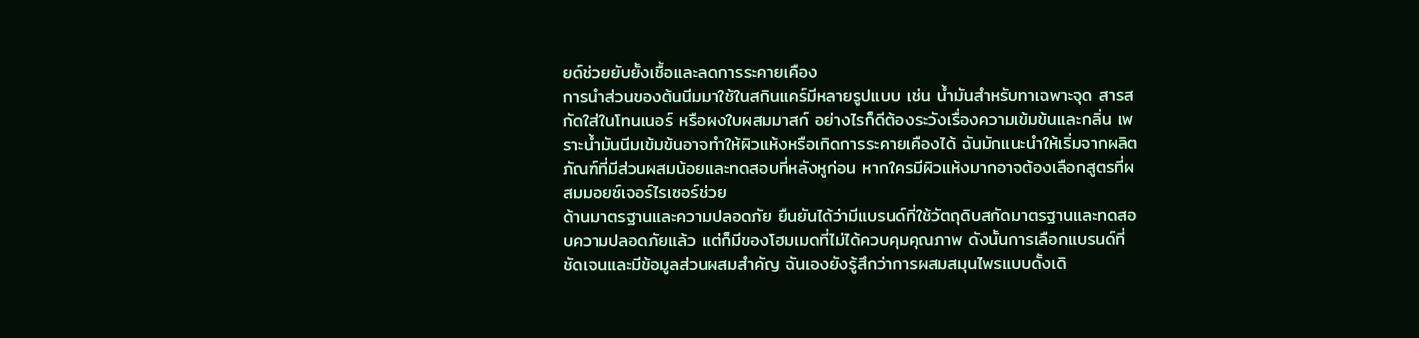ยด์ช่วยยับยั้งเชื้อและลดการระคายเคือง
การนำส่วนของต้นนีมมาใช้ในสกินแคร์มีหลายรูปแบบ เช่น น้ำมันสำหรับทาเฉพาะจุด สารสกัดใส่ในโทนเนอร์ หรือผงใบผสมมาสก์ อย่างไรก็ดีต้องระวังเรื่องความเข้มข้นและกลิ่น เพราะน้ำมันนีมเข้มข้นอาจทำให้ผิวแห้งหรือเกิดการระคายเคืองได้ ฉันมักแนะนำให้เริ่มจากผลิตภัณฑ์ที่มีส่วนผสมน้อยและทดสอบที่หลังหูก่อน หากใครมีผิวแห้งมากอาจต้องเลือกสูตรที่ผสมมอยซ์เจอร์ไรเซอร์ช่วย
ด้านมาตรฐานและความปลอดภัย ยืนยันได้ว่ามีแบรนด์ที่ใช้วัตถุดิบสกัดมาตรฐานและทดสอบความปลอดภัยแล้ว แต่ก็มีของโฮมเมดที่ไม่ได้ควบคุมคุณภาพ ดังนั้นการเลือกแบรนด์ที่ชัดเจนและมีข้อมูลส่วนผสมสำคัญ ฉันเองยังรู้สึกว่าการผสมสมุนไพรแบบดั้งเดิ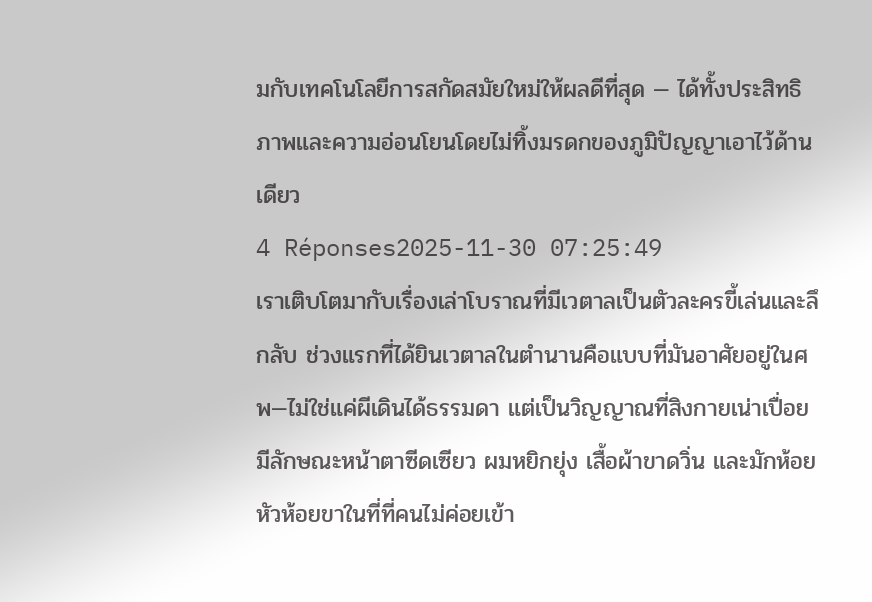มกับเทคโนโลยีการสกัดสมัยใหม่ให้ผลดีที่สุด — ได้ทั้งประสิทธิภาพและความอ่อนโยนโดยไม่ทิ้งมรดกของภูมิปัญญาเอาไว้ด้านเดียว
4 Réponses2025-11-30 07:25:49
เราเติบโตมากับเรื่องเล่าโบราณที่มีเวตาลเป็นตัวละครขี้เล่นและลึกลับ ช่วงแรกที่ได้ยินเวตาลในตำนานคือแบบที่มันอาศัยอยู่ในศพ—ไม่ใช่แค่ผีเดินได้ธรรมดา แต่เป็นวิญญาณที่สิงกายเน่าเปื่อย มีลักษณะหน้าตาซีดเซียว ผมหยิกยุ่ง เสื้อผ้าขาดวิ่น และมักห้อยหัวห้อยขาในที่ที่คนไม่ค่อยเข้า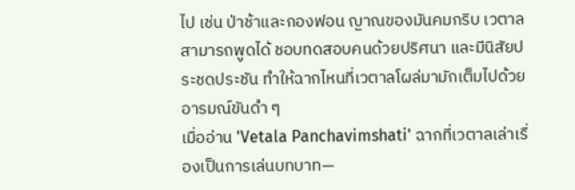ไป เช่น ป่าช้าและกองฟอน ญาณของมันคมกริบ เวตาลสามารถพูดได้ ชอบทดสอบคนด้วยปริศนา และมีนิสัยประชดประชัน ทำให้ฉากไหนที่เวตาลโผล่มามักเต็มไปด้วยอารมณ์ขันดำ ๆ
เมื่ออ่าน 'Vetala Panchavimshati' ฉากที่เวตาลเล่าเรื่องเป็นการเล่นบทบาท—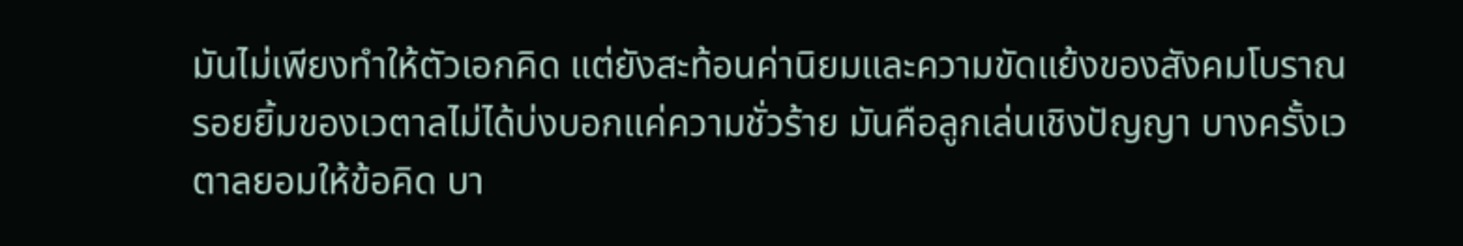มันไม่เพียงทำให้ตัวเอกคิด แต่ยังสะท้อนค่านิยมและความขัดแย้งของสังคมโบราณ รอยยิ้มของเวตาลไม่ได้บ่งบอกแค่ความชั่วร้าย มันคือลูกเล่นเชิงปัญญา บางครั้งเวตาลยอมให้ข้อคิด บา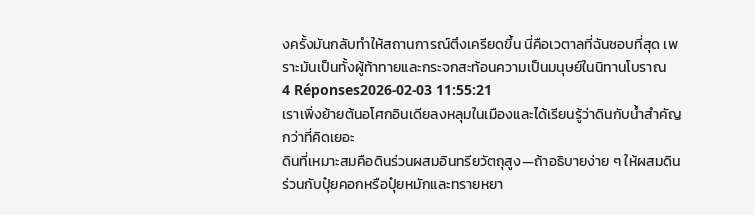งครั้งมันกลับทำให้สถานการณ์ตึงเครียดขึ้น นี่คือเวตาลที่ฉันชอบที่สุด เพราะมันเป็นทั้งผู้ท้าทายและกระจกสะท้อนความเป็นมนุษย์ในนิทานโบราณ
4 Réponses2026-02-03 11:55:21
เราเพิ่งย้ายต้นอโศกอินเดียลงหลุมในเมืองและได้เรียนรู้ว่าดินกับน้ำสำคัญกว่าที่คิดเยอะ
ดินที่เหมาะสมคือดินร่วนผสมอินทรียวัตถุสูง—ถ้าอธิบายง่าย ๆ ให้ผสมดินร่วนกับปุ๋ยคอกหรือปุ๋ยหมักและทรายหยา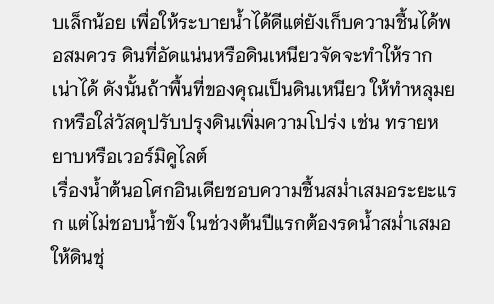บเล็กน้อย เพื่อให้ระบายน้ำได้ดีแต่ยังเก็บความชื้นได้พอสมควร ดินที่อัดแน่นหรือดินเหนียวจัดจะทำให้รากเน่าได้ ดังนั้นถ้าพื้นที่ของคุณเป็นดินเหนียว ให้ทำหลุมยกหรือใส่วัสดุปรับปรุงดินเพิ่มความโปร่ง เช่น ทรายหยาบหรือเวอร์มิคูไลต์
เรื่องน้ำต้นอโศกอินเดียชอบความชื้นสม่ำเสมอระยะแรก แต่ไม่ชอบน้ำขัง ในช่วงต้นปีแรกต้องรดน้ำสม่ำเสมอให้ดินชุ่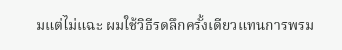มแต่ไม่แฉะ ผมใช้วิธีรดลึกครั้งเดียวแทนการพรม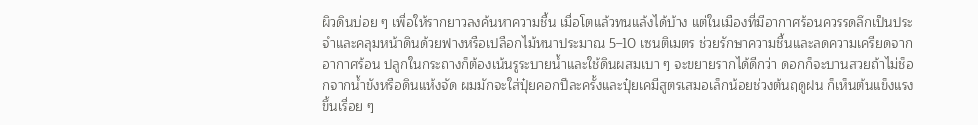ผิวดินบ่อย ๆ เพื่อให้รากยาวลงค้นหาความชื้น เมื่อโตแล้วทนแล้งได้บ้าง แต่ในเมืองที่มีอากาศร้อนควรรดลึกเป็นประจำและคลุมหน้าดินด้วยฟางหรือเปลือกไม้หนาประมาณ 5–10 เซนติเมตร ช่วยรักษาความชื้นและลดความเครียดจากอากาศร้อน ปลูกในกระถางก็ต้องเน้นรูระบายน้ำและใช้ดินผสมเบา ๆ จะขยายรากได้ดีกว่า ดอกก็จะบานสวยถ้าไม่ช็อกจากน้ำขังหรือดินแห้งจัด ผมมักจะใส่ปุ๋ยคอกปีละครั้งและปุ๋ยเคมีสูตรเสมอเล็กน้อยช่วงต้นฤดูฝน ก็เห็นต้นแข็งแรงขึ้นเรื่อย ๆ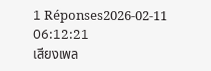1 Réponses2026-02-11 06:12:21
เสียงเพล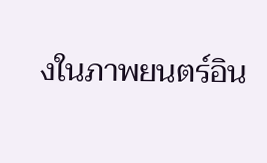งในภาพยนตร์อิน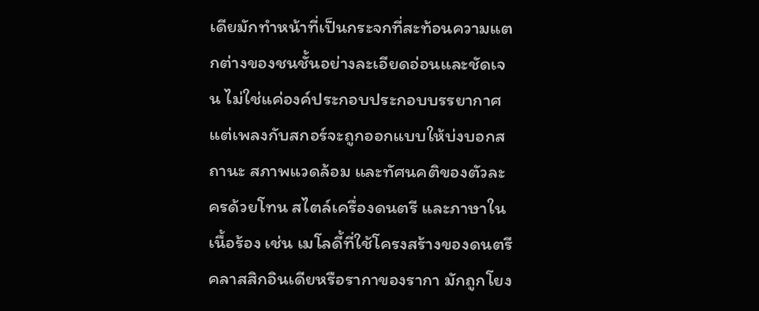เดียมักทำหน้าที่เป็นกระจกที่สะท้อนความแตกต่างของชนชั้นอย่างละเอียดอ่อนและชัดเจน ไม่ใช่แค่องค์ประกอบประกอบบรรยากาศ แต่เพลงกับสกอร์จะถูกออกแบบให้บ่งบอกสถานะ สภาพแวดล้อม และทัศนคติของตัวละครด้วยโทน สไตล์เครื่องดนตรี และภาษาในเนื้อร้อง เช่น เมโลดี้ที่ใช้โครงสร้างของดนตรีคลาสสิกอินเดียหรือรากาของรากา มักถูกโยง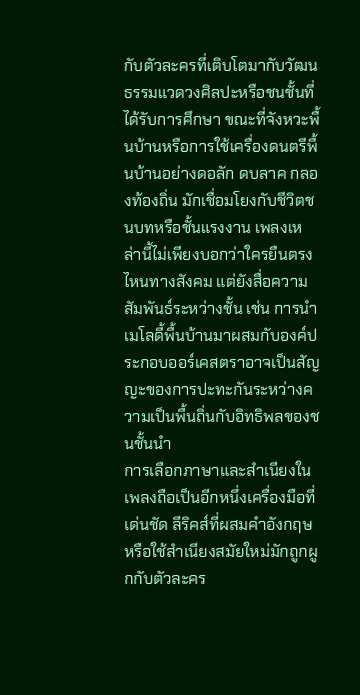กับตัวละครที่เติบโตมากับวัฒนธรรมแวดวงศิลปะหรือชนชั้นที่ได้รับการศึกษา ขณะที่จังหวะพื้นบ้านหรือการใช้เครื่องดนตรีพื้นบ้านอย่างดอลัก ดบลาค กลองท้องถิ่น มักเชื่อมโยงกับชีวิตชนบทหรือชั้นแรงงาน เพลงเหล่านี้ไม่เพียงบอกว่าใครยืนตรงไหนทางสังคม แต่ยังสื่อความสัมพันธ์ระหว่างชั้น เช่น การนำเมโลดี้พื้นบ้านมาผสมกับองค์ประกอบออร์เคสตราอาจเป็นสัญญะของการปะทะกันระหว่างความเป็นพื้นถิ่นกับอิทธิพลของชนชั้นนำ
การเลือกภาษาและสำเนียงในเพลงถือเป็นอีกหนึ่งเครื่องมือที่เด่นชัด ลีริคส์ที่ผสมคำอังกฤษหรือใช้สำเนียงสมัยใหม่มักถูกผูกกับตัวละคร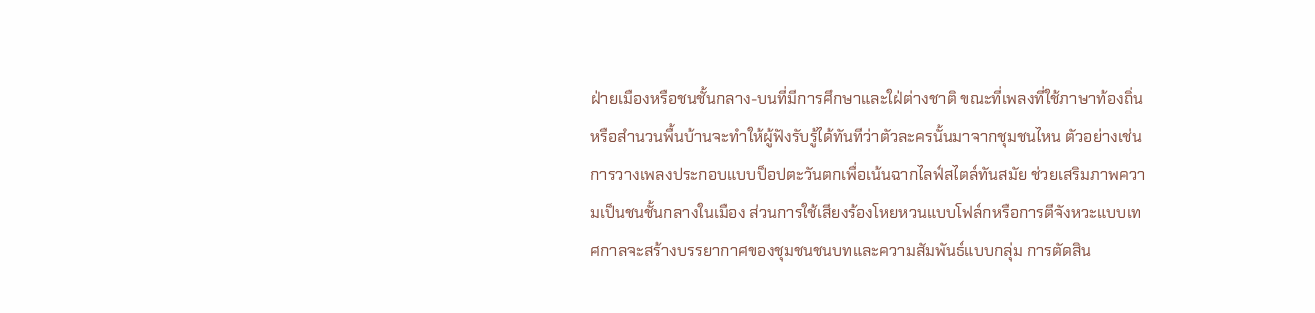ฝ่ายเมืองหรือชนชั้นกลาง-บนที่มีการศึกษาและใฝ่ต่างชาติ ขณะที่เพลงที่ใช้ภาษาท้องถิ่นหรือสำนวนพื้นบ้านจะทำให้ผู้ฟังรับรู้ได้ทันทีว่าตัวละครนั้นมาจากชุมชนไหน ตัวอย่างเช่นการวางเพลงประกอบแบบป็อปตะวันตกเพื่อเน้นฉากไลฟ์สไตล์ทันสมัย ช่วยเสริมภาพความเป็นชนชั้นกลางในเมือง ส่วนการใช้เสียงร้องโหยหวนแบบโฟล์กหรือการตีจังหวะแบบเทศกาลจะสร้างบรรยากาศของชุมชนชนบทและความสัมพันธ์แบบกลุ่ม การตัดสิน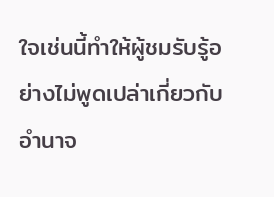ใจเช่นนี้ทำให้ผู้ชมรับรู้อย่างไม่พูดเปล่าเกี่ยวกับอำนาจ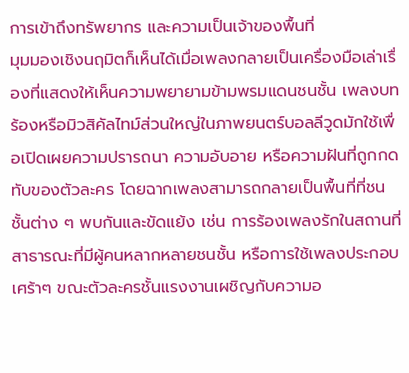การเข้าถึงทรัพยากร และความเป็นเจ้าของพื้นที่
มุมมองเชิงนฤมิตก็เห็นได้เมื่อเพลงกลายเป็นเครื่องมือเล่าเรื่องที่แสดงให้เห็นความพยายามข้ามพรมแดนชนชั้น เพลงบทร้องหรือมิวสิคัลไทม์ส่วนใหญ่ในภาพยนตร์บอลลีวูดมักใช้เพื่อเปิดเผยความปรารถนา ความอับอาย หรือความฝันที่ถูกกดทับของตัวละคร โดยฉากเพลงสามารถกลายเป็นพื้นที่ที่ชนชั้นต่าง ๆ พบกันและขัดแย้ง เช่น การร้องเพลงรักในสถานที่สาธารณะที่มีผู้คนหลากหลายชนชั้น หรือการใช้เพลงประกอบเศร้าๆ ขณะตัวละครชั้นแรงงานเผชิญกับความอ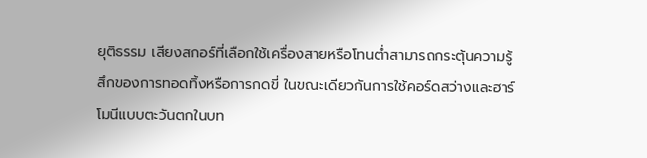ยุติธรรม เสียงสกอร์ที่เลือกใช้เครื่องสายหรือโทนต่ำสามารถกระตุ้นความรู้สึกของการทอดทิ้งหรือการกดขี่ ในขณะเดียวกันการใช้คอร์ดสว่างและฮาร์โมนีแบบตะวันตกในบท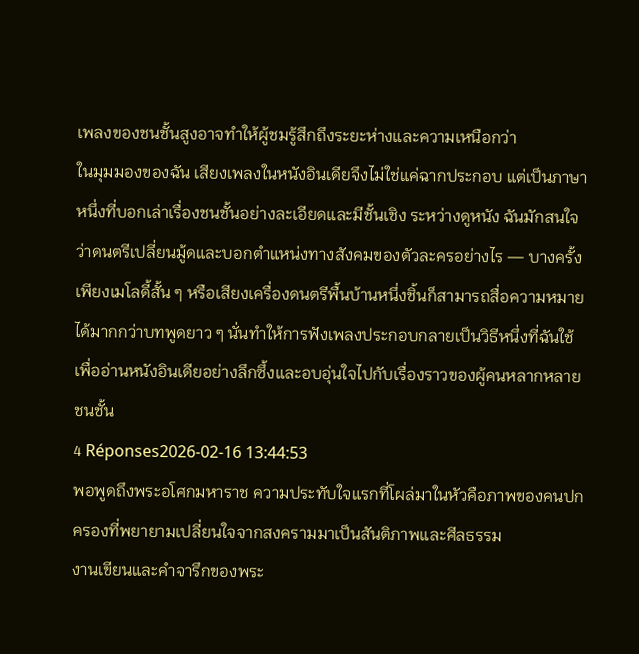เพลงของชนชั้นสูงอาจทำให้ผู้ชมรู้สึกถึงระยะห่างและความเหนือกว่า
ในมุมมองของฉัน เสียงเพลงในหนังอินเดียจึงไม่ใช่แค่ฉากประกอบ แต่เป็นภาษาหนึ่งที่บอกเล่าเรื่องชนชั้นอย่างละเอียดและมีชั้นเชิง ระหว่างดูหนัง ฉันมักสนใจว่าดนตรีเปลี่ยนมู้ดและบอกตำแหน่งทางสังคมของตัวละครอย่างไร — บางครั้งเพียงเมโลดี้สั้น ๆ หรือเสียงเครื่องดนตรีพื้นบ้านหนึ่งชิ้นก็สามารถสื่อความหมายได้มากกว่าบทพูดยาว ๆ นั่นทำให้การฟังเพลงประกอบกลายเป็นวิธีหนึ่งที่ฉันใช้เพื่ออ่านหนังอินเดียอย่างลึกซึ้งและอบอุ่นใจไปกับเรื่องราวของผู้คนหลากหลายชนชั้น
4 Réponses2026-02-16 13:44:53
พอพูดถึงพระอโศกมหาราช ความประทับใจแรกที่โผล่มาในหัวคือภาพของคนปกครองที่พยายามเปลี่ยนใจจากสงครามมาเป็นสันติภาพและศีลธรรม
งานเขียนและคำจารึกของพระ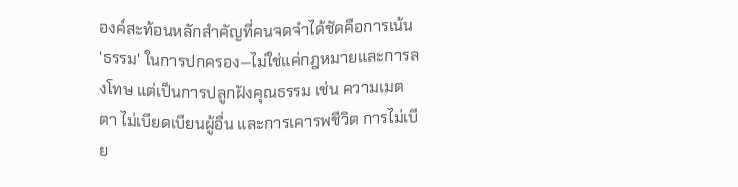องค์สะท้อนหลักสำคัญที่คนจดจำได้ชัดคือการเน้น 'ธรรม' ในการปกครอง—ไม่ใช่แค่กฎหมายและการลงโทษ แต่เป็นการปลูกฝังคุณธรรม เช่น ความเมตตา ไม่เบียดเบียนผู้อื่น และการเคารพชีวิต การไม่เบีย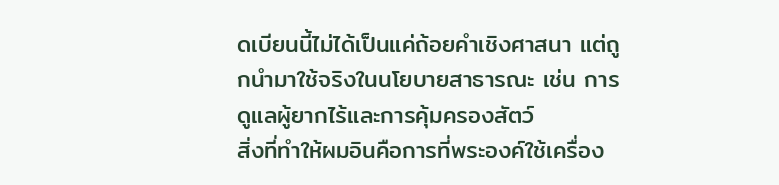ดเบียนนี้ไม่ได้เป็นแค่ถ้อยคำเชิงศาสนา แต่ถูกนำมาใช้จริงในนโยบายสาธารณะ เช่น การดูแลผู้ยากไร้และการคุ้มครองสัตว์
สิ่งที่ทำให้ผมอินคือการที่พระองค์ใช้เครื่อง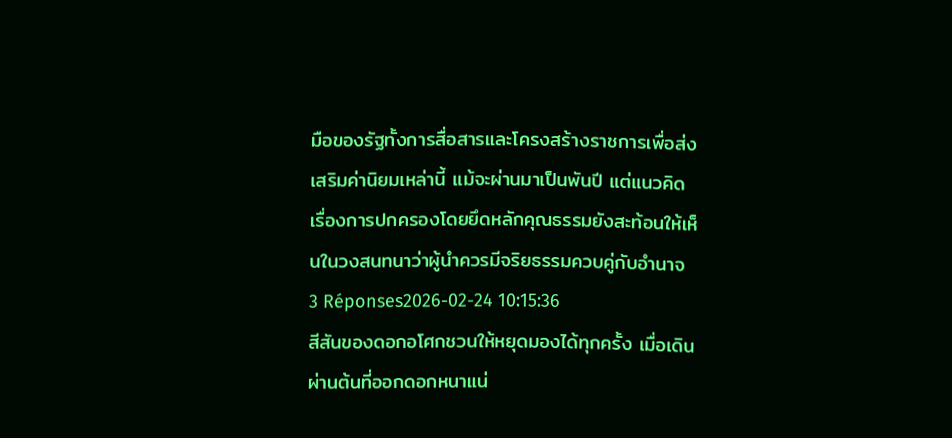มือของรัฐทั้งการสื่อสารและโครงสร้างราชการเพื่อส่งเสริมค่านิยมเหล่านี้ แม้จะผ่านมาเป็นพันปี แต่แนวคิดเรื่องการปกครองโดยยึดหลักคุณธรรมยังสะท้อนให้เห็นในวงสนทนาว่าผู้นำควรมีจริยธรรมควบคู่กับอำนาจ
3 Réponses2026-02-24 10:15:36
สีสันของดอกอโศกชวนให้หยุดมองได้ทุกครั้ง เมื่อเดินผ่านต้นที่ออกดอกหนาแน่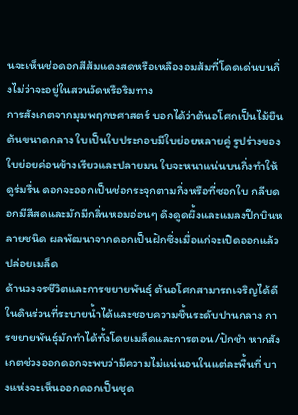นจะเห็นช่อดอกสีส้มแดงสดหรือเหลืองอมส้มที่โดดเด่นบนกิ่งไม่ว่าจะอยู่ในสวนวัดหรือริมทาง
การสังเกตจากมุมพฤกษศาสตร์ บอกได้ว่าต้นอโศกเป็นไม้ยืนต้นขนาดกลาง ใบเป็นใบประกอบมีใบย่อยหลายคู่ รูปร่างของใบย่อยค่อนข้างเรียวและปลายมน ใบจะหนาแน่นบนกิ่งทำให้ดูร่มรื่น ดอกจะออกเป็นช่อกระจุกตามกิ่งหรือที่ซอกใบ กลีบดอกมีสีสดและมักมีกลิ่นหอมอ่อนๆ ดึงดูดผึ้งและแมลงปีกบินหลายชนิด ผลพัฒนาจากดอกเป็นฝักซึ่งเมื่อแก่จะเปิดออกแล้วปล่อยเมล็ด
ด้านวงจรชีวิตและการขยายพันธุ์ ต้นอโศกสามารถเจริญได้ดีในดินร่วนที่ระบายน้ำได้และชอบความชื้นระดับปานกลาง การขยายพันธุ์มักทำได้ทั้งโดยเมล็ดและการตอน/ปักชำ หากสังเกตช่วงออกดอกจะพบว่ามีความไม่แน่นอนในแต่ละพื้นที่ บางแห่งจะเห็นออกดอกเป็นชุด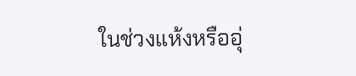ในช่วงแห้งหรืออุ่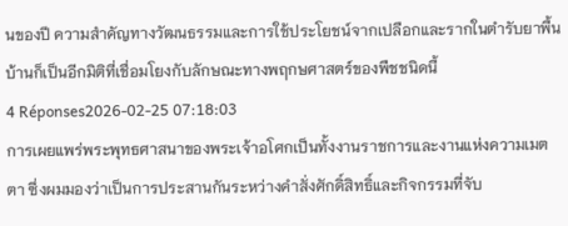นของปี ความสำคัญทางวัฒนธรรมและการใช้ประโยชน์จากเปลือกและรากในตำรับยาพื้นบ้านก็เป็นอีกมิติที่เชื่อมโยงกับลักษณะทางพฤกษศาสตร์ของพืชชนิดนี้
4 Réponses2026-02-25 07:18:03
การเผยแพร่พระพุทธศาสนาของพระเจ้าอโศกเป็นทั้งงานราชการและงานแห่งความเมตตา ซึ่งผมมองว่าเป็นการประสานกันระหว่างคำสั่งศักดิ์สิทธิ์และกิจกรรมที่จับ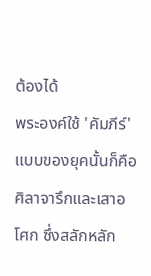ต้องได้
พระองค์ใช้ 'คัมภีร์' แบบของยุคนั้นก็คือศิลาจารึกและเสาอโศก ซึ่งสลักหลัก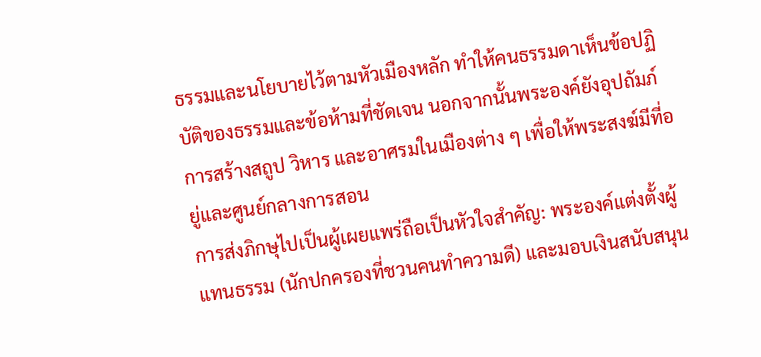ธรรมและนโยบายไว้ตามหัวเมืองหลัก ทำให้คนธรรมดาเห็นข้อปฏิบัติของธรรมและข้อห้ามที่ชัดเจน นอกจากนั้นพระองค์ยังอุปถัมภ์การสร้างสถูป วิหาร และอาศรมในเมืองต่าง ๆ เพื่อให้พระสงฆ์มีที่อยู่และศูนย์กลางการสอน
การส่งภิกษุไปเป็นผู้เผยแพร่ถือเป็นหัวใจสำคัญ: พระองค์แต่งตั้งผู้แทนธรรม (นักปกครองที่ชวนคนทำความดี) และมอบเงินสนับสนุน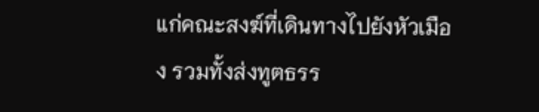แก่คณะสงฆ์ที่เดินทางไปยังหัวเมือง รวมทั้งส่งทูตธรร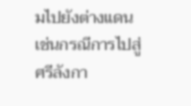มไปยังต่างแดน เช่นกรณีการไปสู่ศรีลังกา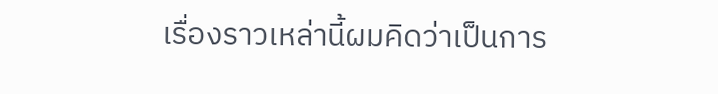เรื่องราวเหล่านี้ผมคิดว่าเป็นการ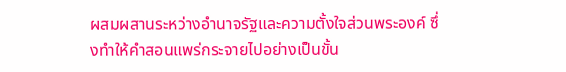ผสมผสานระหว่างอำนาจรัฐและความตั้งใจส่วนพระองค์ ซึ่งทำให้คำสอนแพร่กระจายไปอย่างเป็นขั้น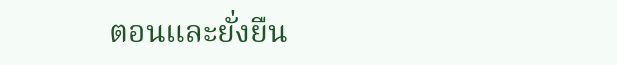ตอนและยั่งยืน